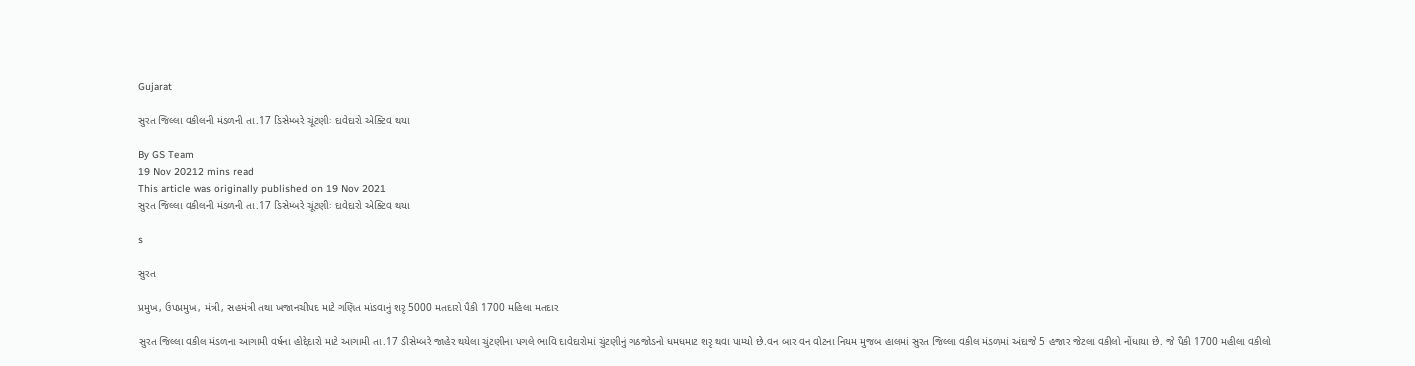Gujarat

સુરત જિલ્લા વકીલની મંડળની તા.17 ડિસેમ્બરે ચૂંટણીઃ દાવેદારો એક્ટિવ થયા

By GS Team
19 Nov 20212 mins read
This article was originally published on 19 Nov 2021
સુરત જિલ્લા વકીલની મંડળની તા.17 ડિસેમ્બરે ચૂંટણીઃ દાવેદારો એક્ટિવ થયા

s

સુરત

પ્રમુખ, ઉપપ્રમુખ, મંત્રી, સહમંત્રી તથા ખજાનચીપદ માટે ગણિત માંડવાનું શરૃ 5000 મતદારો પૈકી 1700 મહિલા મતદાર

સુરત જિલ્લા વકીલ મંડળના આગામી વર્ષના હોદ્દેદારો માટે આગામી તા.17 ડીસેમ્બરે જાહેર થયેલા ચુંટણીના પગલે ભાવિ દાવેદારોમાં ચુંટણીનું ગઠજોડનો ધમધમાટ શરૃ થવા પામ્યો છે.વન બાર વન વોટના નિયમ મુજબ હાલમાં સુરત જિલ્લા વકીલ મંડળમાં અંદાજે 5 હજાર જેટલા વકીલો નોંધાયા છે. જે પૈકી 1700 મહીલા વકીલો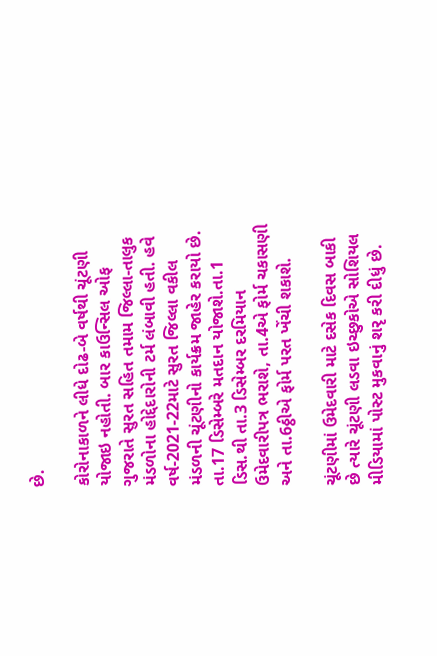છે.

કોરોનાકાળને લીધે દોઢ-બે વર્ષથી ચૂંટણી યોજાઇ નહોતી. બાર કાઉન્સિલ ઓફ ગુજરાતે સુરત સહિત તમામ જિલ્લા-તાલુક મંડળોના હોદ્દેદારોની ટર્મ લંબાવી હતી. હવે વર્ષ-2021-22માટે સુરત જિલ્લા વકીલ મંડળની ચૂંટણીનો કાર્યક્રમ જાહેર કરાયો છે. તા.17 ડિસેમ્બરે મતદાન યોજાશે.તા.1 ડિસ.થી તા.3 ડિસેમ્બર દરમિયાન ઉમેદવારીપત્ર ભરાશે, તા.4એ ફોર્મ ચકાસણી અને તા.6ઠ્ઠીએ ફોર્મ પરત ખેંચી શકાશે.

ચૂંટણીમાં ઉમેદવારી માટે દસેક દિવસ બાકી છે ત્યારે ચૂંટણી લડવા ઇચ્છુકોએ સોશિયલ મીડિયામાં પોસ્ટ મુકવાનું શરૃ કરી દીધું છે.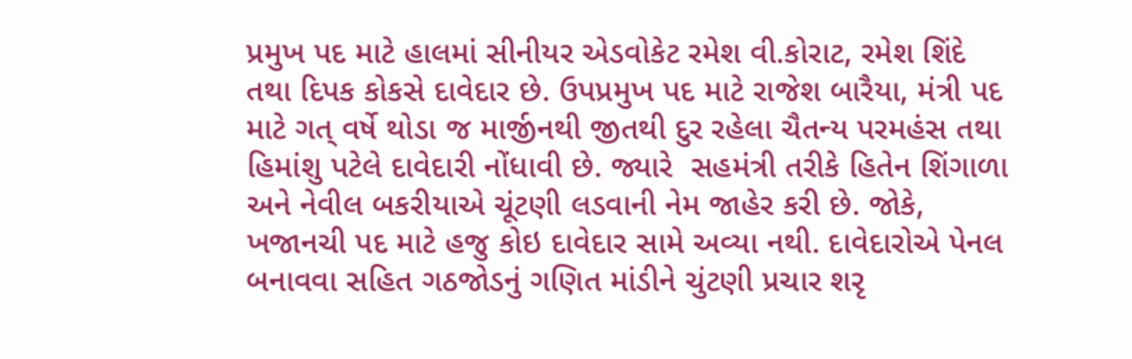પ્રમુખ પદ માટે હાલમાં સીનીયર એડવોકેટ રમેશ વી.કોરાટ, રમેશ શિંદે તથા દિપક કોકસે દાવેદાર છે. ઉપપ્રમુખ પદ માટે રાજેશ બારૈયા, મંત્રી પદ માટે ગત્ વર્ષે થોડા જ માર્જીનથી જીતથી દુર રહેલા ચૈતન્ય પરમહંસ તથા હિમાંશુ પટેલે દાવેદારી નોંધાવી છે. જ્યારે  સહમંત્રી તરીકે હિતેન શિંગાળા અને નેવીલ બકરીયાએ ચૂંટણી લડવાની નેમ જાહેર કરી છે. જોકે, ખજાનચી પદ માટે હજુ કોઇ દાવેદાર સામે અવ્યા નથી. દાવેદારોએ પેનલ બનાવવા સહિત ગઠજોડનું ગણિત માંડીને ચુંટણી પ્રચાર શરૃ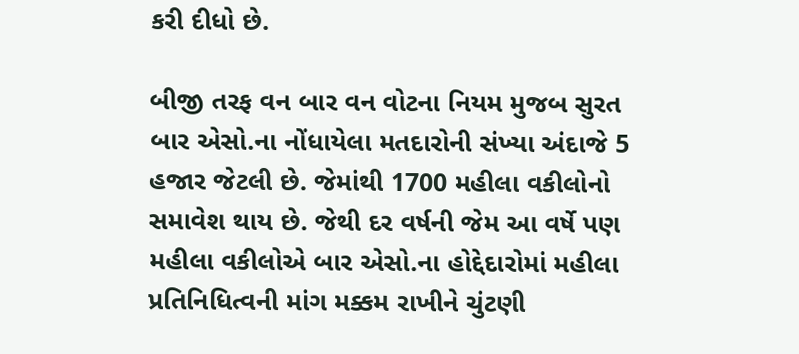કરી દીધો છે.

બીજી તરફ વન બાર વન વોટના નિયમ મુજબ સુરત બાર એસો.ના નોંધાયેલા મતદારોની સંખ્યા અંદાજે 5 હજાર જેટલી છે. જેમાંથી 1700 મહીલા વકીલોનો સમાવેશ થાય છે. જેથી દર વર્ષની જેમ આ વર્ષે પણ મહીલા વકીલોએ બાર એસો.ના હોદ્દેદારોમાં મહીલા પ્રતિનિધિત્વની માંગ મક્કમ રાખીને ચુંટણી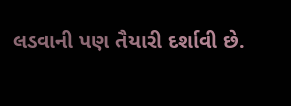લડવાની પણ તૈયારી દર્શાવી છે.